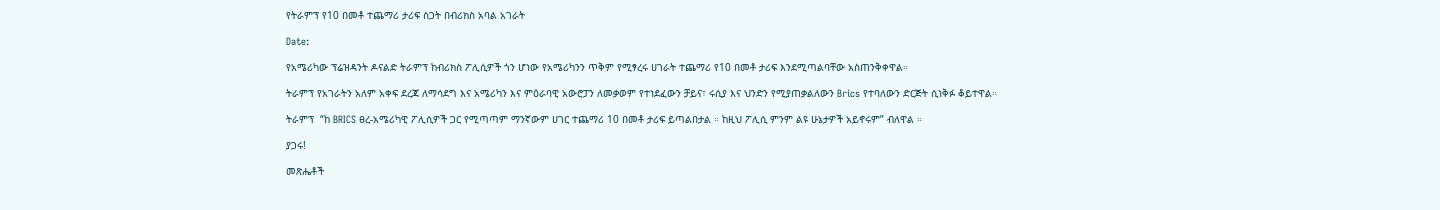የትራምፕ የ10 በመቶ ተጨማሪ ታሪፍ ስጋት በብሪክስ አባል አገራት

Date:

የአሜሪካው ፕሬዝዳንት ዶናልድ ትራምፕ ከብሪክስ ፖሊሲዎች ጎን ሆነው የአሜሪካንን ጥቅም የሚፃረሩ ሀገራት ተጨማሪ የ10 በመቶ ታሪፍ እንደሚጣልባቸው አስጠንቅቀዋል።

ትራምፕ የአገራትን አለም አቀፍ ደረጃ ለማሳደግ እና አሜሪካን እና ምዕራባዊ አውሮፓን ለመቃወም የተነደፈውን ቻይና፣ ሩሲያ እና ህንድን የሚያጠቃልለውን Brics የተባለውን ድርጅት ሲነቅፉ ቆይተዋል።

ትራምፕ  “ከ BRICS ፀረ-አሜሪካዊ ፖሊሲዎች ጋር የሚጣጣም ማንኛውም ሀገር ተጨማሪ 10 በመቶ ታሪፍ ይጣልበታል ። ከዚህ ፖሊሲ ምንም ልዩ ሁኔታዎች አይኖሩም” ብለዋል ።

ያጋሩ!

መጽሔቶች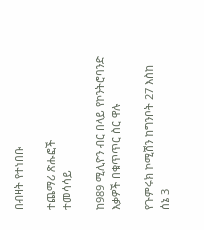በብዛት የተነበቡ

ተጨማሪ ጽሑፎች
ተመሳሳይ

ከ989 ሚሊዮን ብር በላይ የኮንትሮባንድ እቃዎች በቁጥጥር ስር ዋሉ

የጉምሩክ ኮሚሽን ከግንቦት 27 እስከ ሰኔ 3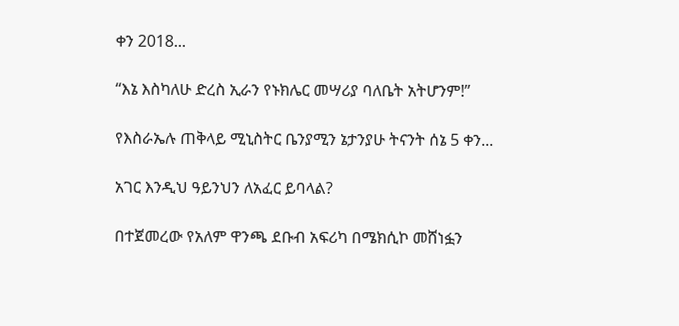ቀን 2018...

“እኔ እስካለሁ ድረስ ኢራን የኑክሌር መሣሪያ ባለቤት አትሆንም!”

የእስራኤሉ ጠቅላይ ሚኒስትር ቤንያሚን ኔታንያሁ ትናንት ሰኔ 5 ቀን...

አገር እንዲህ ዓይንህን ለአፈር ይባላል?

በተጀመረው የአለም ዋንጫ ደቡብ አፍሪካ በሜክሲኮ መሸነፏን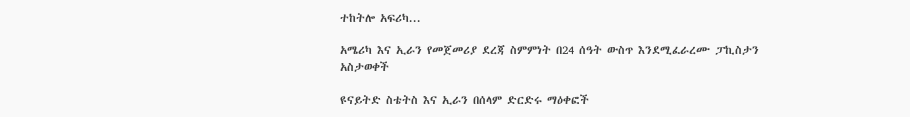ተከትሎ አፍሪካ...

አሜሪካ እና ኢራን የመጀመሪያ ደረጃ ስምምነት በ24 ሰዓት ውስጥ እንደሚፈራረሙ ፓኪስታን አስታወቀች

ዩናይትድ ስቴትስ እና ኢራን በሰላም ድርድሩ ማዕቀፎች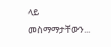ላይ መስማማታቸውን...